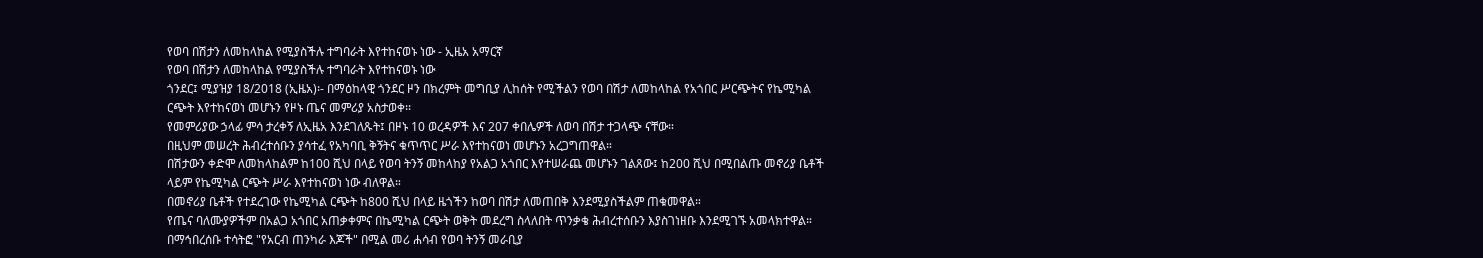የወባ በሽታን ለመከላከል የሚያስችሉ ተግባራት እየተከናወኑ ነው - ኢዜአ አማርኛ
የወባ በሽታን ለመከላከል የሚያስችሉ ተግባራት እየተከናወኑ ነው
ጎንደር፤ ሚያዝያ 18/2018 (ኢዜአ)፡- በማዕከላዊ ጎንደር ዞን በክረምት መግቢያ ሊከሰት የሚችልን የወባ በሽታ ለመከላከል የአጎበር ሥርጭትና የኬሚካል ርጭት እየተከናወነ መሆኑን የዞኑ ጤና መምሪያ አስታወቀ፡፡
የመምሪያው ኃላፊ ምሳ ታረቀኝ ለኢዜአ እንደገለጹት፤ በዞኑ 10 ወረዳዎች እና 207 ቀበሌዎች ለወባ በሽታ ተጋላጭ ናቸው።
በዚህም መሠረት ሕብረተሰቡን ያሳተፈ የአካባቢ ቅኝትና ቁጥጥር ሥራ እየተከናወነ መሆኑን አረጋግጠዋል።
በሽታውን ቀድሞ ለመከላከልም ከ100 ሺህ በላይ የወባ ትንኝ መከላከያ የአልጋ አጎበር እየተሠራጨ መሆኑን ገልጸው፤ ከ200 ሺህ በሚበልጡ መኖሪያ ቤቶች ላይም የኬሚካል ርጭት ሥራ እየተከናወነ ነው ብለዋል።
በመኖሪያ ቤቶች የተደረገው የኬሚካል ርጭት ከ800 ሺህ በላይ ዜጎችን ከወባ በሽታ ለመጠበቅ እንደሚያስችልም ጠቁመዋል።
የጤና ባለሙያዎችም በአልጋ አጎበር አጠቃቀምና በኬሚካል ርጭት ወቅት መደረግ ስላለበት ጥንቃቄ ሕብረተሰቡን እያስገነዘቡ እንደሚገኙ አመላክተዋል።
በማኅበረሰቡ ተሳትፎ "የአርብ ጠንካራ እጆች" በሚል መሪ ሐሳብ የወባ ትንኝ መራቢያ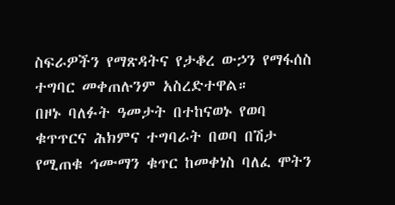ስፍራዎችን የማጽዳትና የታቆረ ውኃን የማፋሰስ ተግባር መቀጠሉንም አስረድተዋል።
በዞኑ ባለፉት ዓመታት በተከናወኑ የወባ ቁጥጥርና ሕክምና ተግባራት በወባ በሽታ የሚጠቁ ኅሙማን ቁጥር ከመቀነስ ባለፈ ሞትን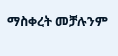ማስቀረት መቻሉንም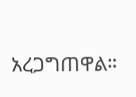አረጋግጠዋል።